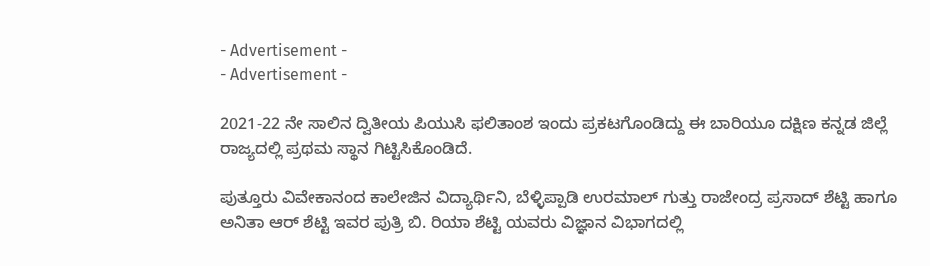- Advertisement -
- Advertisement -

2021-22 ನೇ ಸಾಲಿನ ದ್ವಿತೀಯ ಪಿಯುಸಿ ಫಲಿತಾಂಶ ಇಂದು ಪ್ರಕಟಗೊಂಡಿದ್ದು ಈ ಬಾರಿಯೂ ದಕ್ಷಿಣ ಕನ್ನಡ ಜಿಲ್ಲೆ ರಾಜ್ಯದಲ್ಲಿ ಪ್ರಥಮ ಸ್ಥಾನ ಗಿಟ್ಟಿಸಿಕೊಂಡಿದೆ.

ಪುತ್ತೂರು ವಿವೇಕಾನಂದ ಕಾಲೇಜಿನ ವಿದ್ಯಾರ್ಥಿನಿ, ಬೆಳ್ಳಿಪ್ಪಾಡಿ ಉರಮಾಲ್ ಗುತ್ತು ರಾಜೇಂದ್ರ ಪ್ರಸಾದ್ ಶೆಟ್ಟಿ ಹಾಗೂ ಅನಿತಾ ಆರ್ ಶೆಟ್ಟಿ ಇವರ ಪುತ್ರಿ ಬಿ. ರಿಯಾ ಶೆಟ್ಟಿ ಯವರು ವಿಜ್ಞಾನ ವಿಭಾಗದಲ್ಲಿ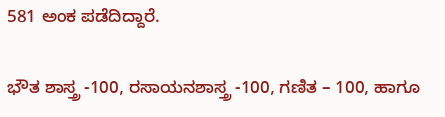581 ಅಂಕ ಪಡೆದಿದ್ದಾರೆ.

ಭೌತ ಶಾಸ್ತ್ರ -100, ರಸಾಯನಶಾಸ್ತ್ರ -100, ಗಣಿತ – 100, ಹಾಗೂ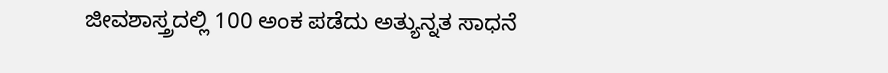ಜೀವಶಾಸ್ತ್ರದಲ್ಲಿ 100 ಅಂಕ ಪಡೆದು ಅತ್ಯುನ್ನತ ಸಾಧನೆ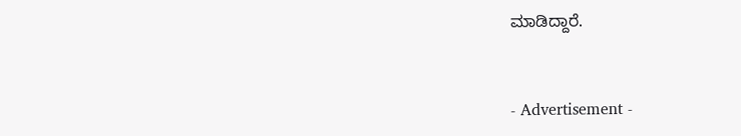ಮಾಡಿದ್ದಾರೆ.


- Advertisement -